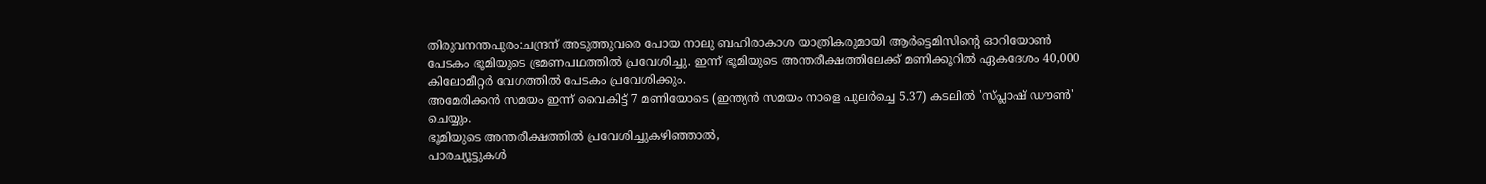തിരുവനന്തപുരം:ചന്ദ്രന് അടുത്തുവരെ പോയ നാലു ബഹിരാകാശ യാത്രികരുമായി ആർട്ടെമിസിന്റെ ഓറിയോൺ പേടകം ഭൂമിയുടെ ഭ്രമണപഥത്തിൽ പ്രവേശിച്ചു. ഇന്ന് ഭൂമിയുടെ അന്തരീക്ഷത്തിലേക്ക് മണിക്കൂറിൽ ഏകദേശം 40,000 കിലോമീറ്റർ വേഗത്തിൽ പേടകം പ്രവേശിക്കും.
അമേരിക്കൻ സമയം ഇന്ന് വൈകിട്ട് 7 മണിയോടെ (ഇന്ത്യൻ സമയം നാളെ പുലർച്ചെ 5.37) കടലിൽ 'സ്പ്ലാഷ് ഡൗൺ' ചെയ്യും.
ഭൂമിയുടെ അന്തരീക്ഷത്തിൽ പ്രവേശിച്ചുകഴിഞ്ഞാൽ,
പാരച്യൂട്ടുകൾ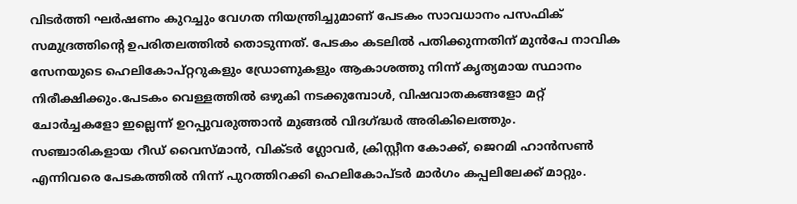വിടർത്തി ഘർഷണം കുറച്ചും വേഗത നിയന്ത്രിച്ചുമാണ് പേടകം സാവധാനം പസഫിക് സമുദ്രത്തിന്റെ ഉപരിതലത്തിൽ തൊടുന്നത്. പേടകം കടലിൽ പതിക്കുന്നതിന് മുൻപേ നാവിക സേനയുടെ ഹെലികോപ്റ്ററുകളും ഡ്രോണുകളും ആകാശത്തു നിന്ന് കൃത്യമായ സ്ഥാനം നിരീക്ഷിക്കും.പേടകം വെള്ളത്തിൽ ഒഴുകി നടക്കുമ്പോൾ, വിഷവാതകങ്ങളോ മറ്റ് ചോർച്ചകളോ ഇല്ലെന്ന് ഉറപ്പുവരുത്താൻ മുങ്ങൽ വിദഗ്ദ്ധർ അരികിലെത്തും.
സഞ്ചാരികളായ റീഡ് വൈസ്മാൻ, വിക്ടർ ഗ്ലോവർ, ക്രിസ്റ്റീന കോക്ക്, ജെറമി ഹാൻസൺ എന്നിവരെ പേടകത്തിൽ നിന്ന് പുറത്തിറക്കി ഹെലികോപ്ടർ മാർഗം കപ്പലിലേക്ക് മാറ്റും.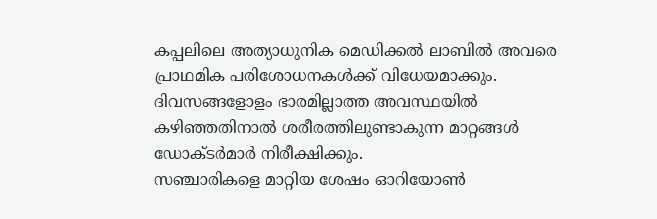കപ്പലിലെ അത്യാധുനിക മെഡിക്കൽ ലാബിൽ അവരെ പ്രാഥമിക പരിശോധനകൾക്ക് വിധേയമാക്കും. ദിവസങ്ങളോളം ഭാരമില്ലാത്ത അവസ്ഥയിൽ കഴിഞ്ഞതിനാൽ ശരീരത്തിലുണ്ടാകുന്ന മാറ്റങ്ങൾ ഡോക്ടർമാർ നിരീക്ഷിക്കും.
സഞ്ചാരികളെ മാറ്റിയ ശേഷം ഓറിയോൺ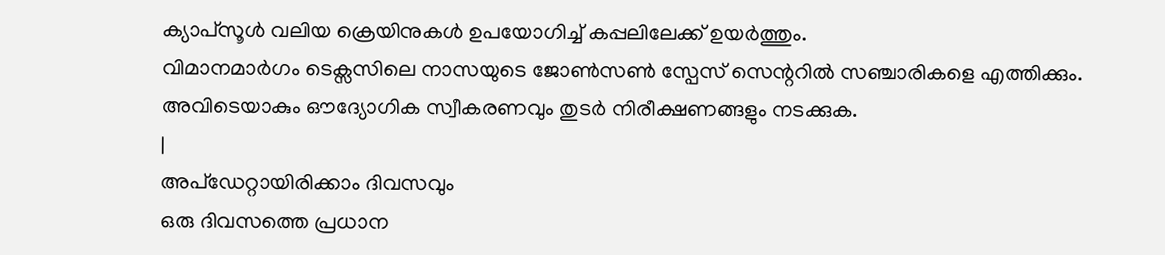ക്യാപ്സൂൾ വലിയ ക്രെയിനുകൾ ഉപയോഗിച്ച് കപ്പലിലേക്ക് ഉയർത്തും.
വിമാനമാർഗം ടെക്സസിലെ നാസയുടെ ജോൺസൺ സ്പേസ് സെന്ററിൽ സഞ്ചാരികളെ എത്തിക്കും. അവിടെയാകും ഔദ്യോഗിക സ്വീകരണവും തുടർ നിരീക്ഷണങ്ങളും നടക്കുക.
|
അപ്ഡേറ്റായിരിക്കാം ദിവസവും
ഒരു ദിവസത്തെ പ്രധാന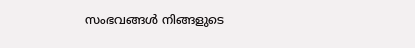സംഭവങ്ങൾ നിങ്ങളുടെ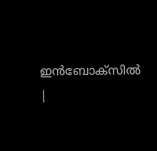ഇൻബോക്സിൽ |